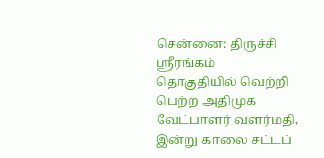சென்னை: திருச்சி ஸ்ரீரங்கம் தொகுதியில் வெற்றி பெற்ற அதிமுக வேட்பாளர் வளர்மதி, இன்று காலை சட்டப்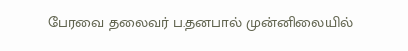பேரவை தலைவர் ப.தனபால் முன்னிலையில்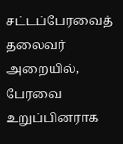சட்டப்பேரவைத் தலைவர் அறையில், பேரவை உறுப்பினராக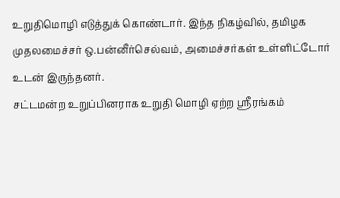உறுதிமொழி எடுத்துக் கொண்டார். இந்த நிகழ்வில், தமிழக முதலமைச்சர் ஒ.பன்னீர்செல்வம், அமைச்சர்கள் உள்ளிட்டோர் உடன் இருந்தனர்.
சட்டமன்ற உறுப்பினராக உறுதி மொழி ஏற்ற ஸ்ரீரங்கம்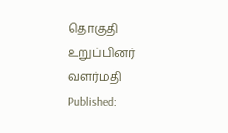தொகுதி உறுப்பினர் வளர்மதி
Published: